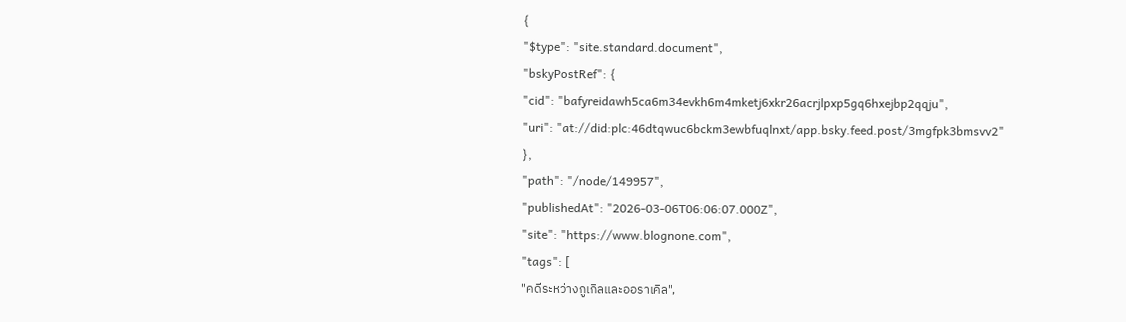{
"$type": "site.standard.document",
"bskyPostRef": {
"cid": "bafyreidawh5ca6m34evkh6m4mketj6xkr26acrjlpxp5gq6hxejbp2qqju",
"uri": "at://did:plc:46dtqwuc6bckm3ewbfuqlnxt/app.bsky.feed.post/3mgfpk3bmsvv2"
},
"path": "/node/149957",
"publishedAt": "2026-03-06T06:06:07.000Z",
"site": "https://www.blognone.com",
"tags": [
"คดีระหว่างกูเกิลและออราเคิล",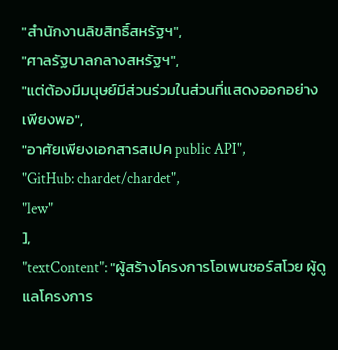"สำนักงานลิขสิทธิ์สหรัฐฯ",
"ศาลรัฐบาลกลางสหรัฐฯ",
"แต่ต้องมีมนุษย์มีส่วนร่วมในส่วนที่แสดงออกอย่างเพียงพอ",
"อาศัยเพียงเอกสารสเปค public API",
"GitHub: chardet/chardet",
"lew"
],
"textContent": "ผู้สร้างโครงการโอเพนซอร์สโวย ผู้ดูแลโครงการ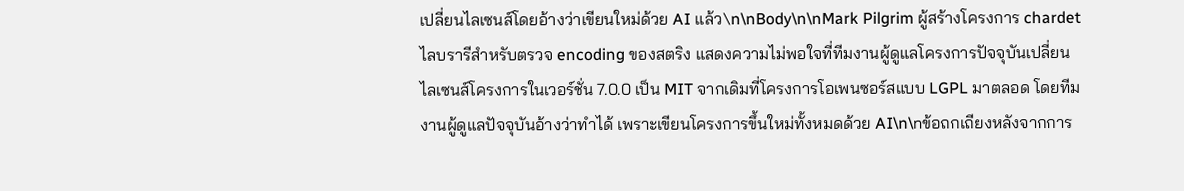เปลี่ยนไลเซนส์โดยอ้างว่าเขียนใหม่ด้วย AI แล้ว\n\nBody\n\nMark Pilgrim ผู้สร้างโครงการ chardet ไลบรารีสำหรับตรวจ encoding ของสตริง แสดงความไม่พอใจที่ทีมงานผู้ดูแลโครงการปัจจุบันเปลี่ยนไลเซนส์โครงการในเวอร์ชั่น 7.0.0 เป็น MIT จากเดิมที่โครงการโอเพนซอร์สแบบ LGPL มาตลอด โดยทีมงานผู้ดูแลปัจจุบันอ้างว่าทำได้ เพราะเขียนโครงการขึ้นใหม่ทั้งหมดด้วย AI\n\nข้อถกเถียงหลังจากการ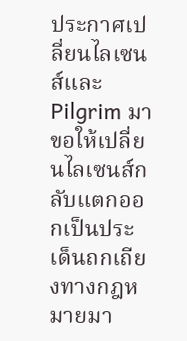ประกาศเปลี่ยนไลเซนส์และ Pilgrim มาขอให้เปลี่ยนไลเซนส์กลับแตกออกเป็นประเด็นถกเถียงทางกฎหมายมา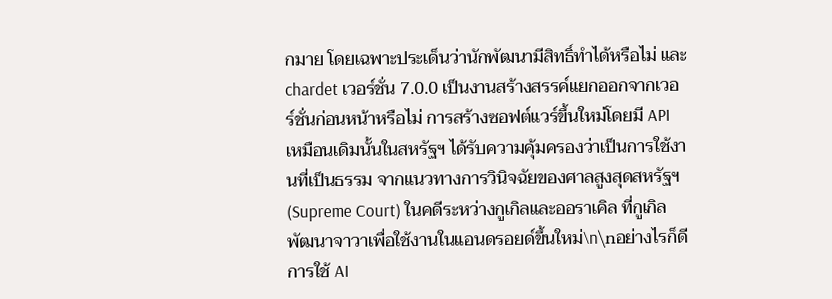กมาย โดยเฉพาะประเด็นว่านักพัฒนามีสิทธิ์ทำได้หรือไม่ และ chardet เวอร์ชั่น 7.0.0 เป็นงานสร้างสรรค์แยกออกจากเวอร์ชั่นก่อนหน้าหรือไม่ การสร้างซอฟต์แวร์ขึ้นใหม่โดยมี API เหมือนเดิมนั้นในสหรัฐฯ ได้รับความคุ้มครองว่าเป็นการใช้งานที่เป็นธรรม จากแนวทางการวินิจฉัยของศาลสูงสุดสหรัฐฯ (Supreme Court) ในคดีระหว่างกูเกิลและออราเคิล ที่กูเกิลพัฒนาจาวาเพื่อใช้งานในแอนดรอยด์ขึ้นใหม่\n\nอย่างไรก็ดีการใช้ AI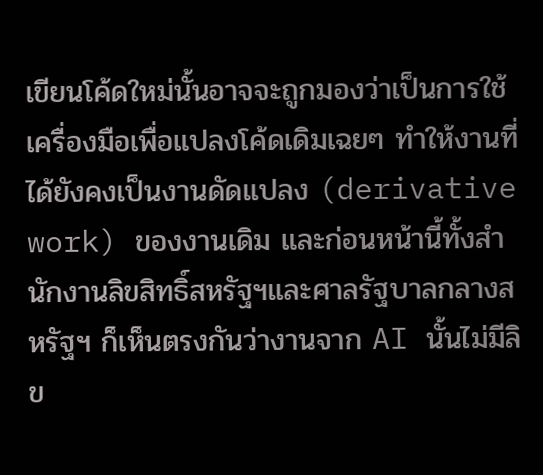เขียนโค้ดใหม่นั้นอาจจะถูกมองว่าเป็นการใช้เครื่องมือเพื่อแปลงโค้ดเดิมเฉยๆ ทำให้งานที่ได้ยังคงเป็นงานดัดแปลง (derivative work) ของงานเดิม และก่อนหน้านี้ทั้งสำนักงานลิขสิทธิ์สหรัฐฯและศาลรัฐบาลกลางสหรัฐฯ ก็เห็นตรงกันว่างานจาก AI นั้นไม่มีลิข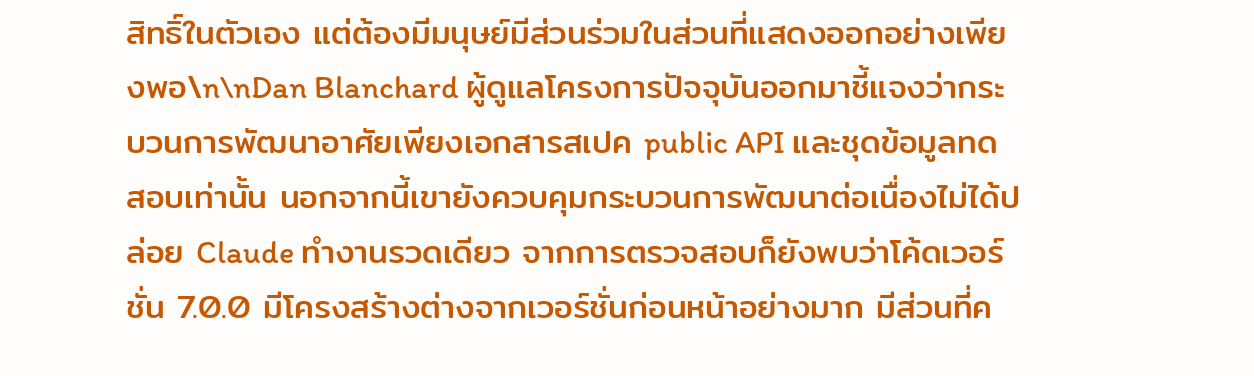สิทธิ์ในตัวเอง แต่ต้องมีมนุษย์มีส่วนร่วมในส่วนที่แสดงออกอย่างเพียงพอ\n\nDan Blanchard ผู้ดูแลโครงการปัจจุบันออกมาชี้แจงว่ากระบวนการพัฒนาอาศัยเพียงเอกสารสเปค public API และชุดข้อมูลทดสอบเท่านั้น นอกจากนี้เขายังควบคุมกระบวนการพัฒนาต่อเนื่องไม่ได้ปล่อย Claude ทำงานรวดเดียว จากการตรวจสอบก็ยังพบว่าโค้ดเวอร์ชั่น 7.0.0 มีโครงสร้างต่างจากเวอร์ชั่นก่อนหน้าอย่างมาก มีส่วนที่ค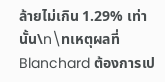ล้ายไม่เกิน 1.29% เท่านั้น\n\nเหตุผลที่ Blanchard ต้องการเป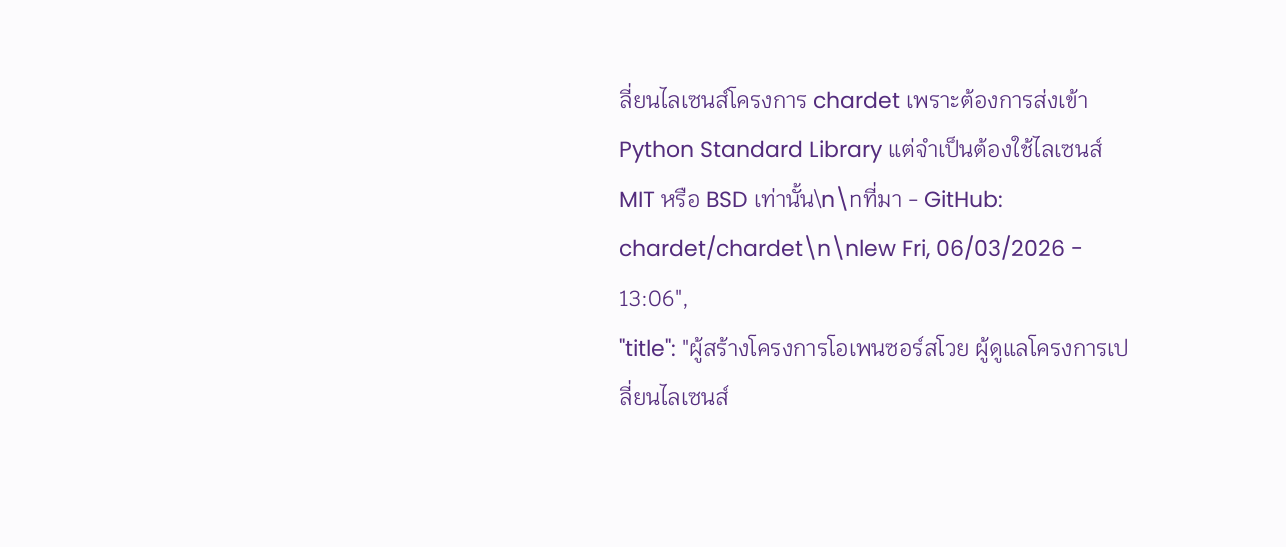ลี่ยนไลเซนส์โครงการ chardet เพราะต้องการส่งเข้า Python Standard Library แต่จำเป็นต้องใช้ไลเซนส์ MIT หรือ BSD เท่านั้น\n\nที่มา - GitHub: chardet/chardet\n\nlew Fri, 06/03/2026 - 13:06",
"title": "ผู้สร้างโครงการโอเพนซอร์สโวย ผู้ดูแลโครงการเปลี่ยนไลเซนส์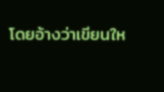โดยอ้างว่าเขียนให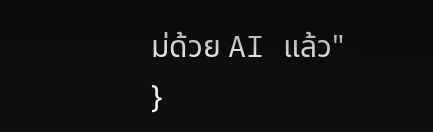ม่ด้วย AI แล้ว"
}